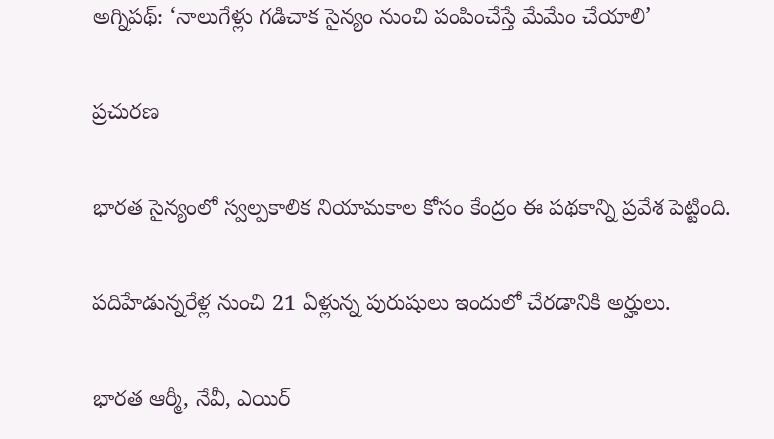అగ్నిపథ్: ‘నాలుగేళ్లు గడిచాక సైన్యం నుంచి పంపించేస్తే మేమేం చేయాలి’

ప్రచురణ

భారత సైన్యంలో స్వల్పకాలిక నియామకాల కోసం కేంద్రం ఈ పథకాన్ని ప్రవేశ పెట్టింది.

పదిహేడున్నరేళ్ల నుంచి 21 ఏళ్లున్న పురుషులు ఇందులో చేరడానికి అర్హులు.

భారత ఆర్మీ, నేవీ, ఎయిర్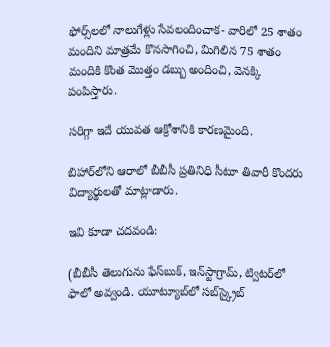ఫోర్స్‌లలో నాలుగేళ్లు సేవలందించాక- వారిలో 25 శాతం మందిని మాత్రమే కొనసాగించి, మిగిలిన 75 శాతం మందికి కొంత మొత్తం డబ్బు అందించి, వెనక్కి పంపిస్తారు.

సరిగ్గా ఇదే యువత ఆక్రోశానికి కారణమైంది.

బిహార్‌లోని ఆరాలో బీబీసీ ప్రతినిధి సీటూ తివారీ కొందరు విద్యార్థులతో మాట్లాడారు.

ఇవి కూడా చదవండి:

(బీబీసీ తెలుగును ఫేస్‌బుక్, ఇన్‌స్టాగ్రామ్‌, ట్విటర్‌లో ఫాలో అవ్వండి. యూట్యూబ్‌లో సబ్‌స్క్రైబ్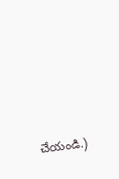చేయండి.)